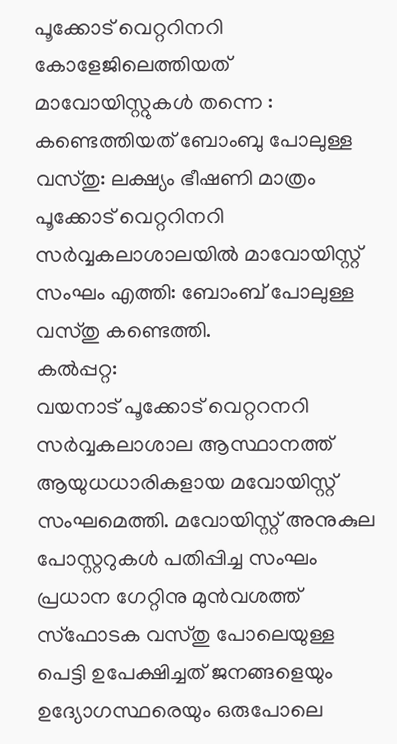പൂക്കോട് വെറ്ററിനറി കോളേജിലെത്തിയത് മാവോയിസ്റ്റുകൾ തന്നെ : കണ്ടെത്തിയത് ബോംബു പോലുള്ള വസ്തു: ലക്ഷ്യം ഭീഷണി മാത്രം
പൂക്കോട് വെറ്ററിനറി സർവ്വകലാശാലയിൽ മാവോയിസ്റ്റ് സംഘം എത്തി: ബോംബ് പോലുള്ള വസ്തു കണ്ടെത്തി.
കൽപ്പറ്റ:
വയനാട് പൂക്കോട് വെറ്ററനറി സർവ്വകലാശാല ആസ്ഥാനത്ത് ആയുധധാരികളായ മവോയിസ്റ്റ് സംഘമെത്തി. മവോയിസ്റ്റ് അനുകുല പോസ്റ്ററുകൾ പതിപ്പിച്ച സംഘം പ്രധാന ഗേറ്റിനു മുൻവശത്ത് സ്ഫോടക വസ്തു പോലെയുള്ള പെട്ടി ഉപേക്ഷിച്ചത് ജനങ്ങളെയും ഉദ്യോഗസ്ഥരെയും ഒരുപോലെ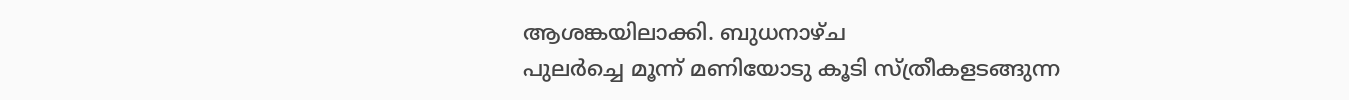ആശങ്കയിലാക്കി. ബുധനാഴ്ച
പുലർച്ചെ മൂന്ന് മണിയോടു കൂടി സ്ത്രീകളടങ്ങുന്ന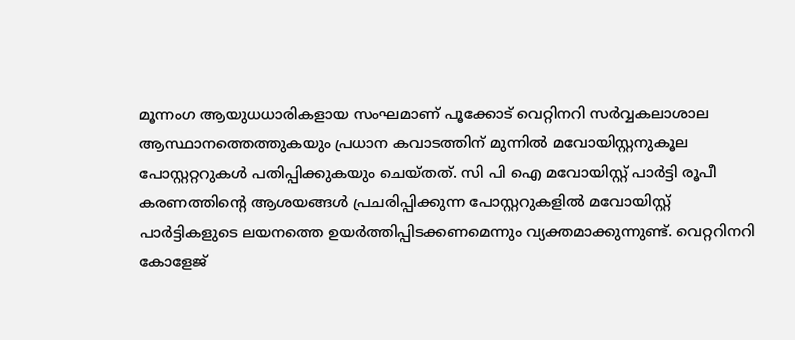മൂന്നംഗ ആയുധധാരികളായ സംഘമാണ് പൂക്കോട് വെറ്റിനറി സർവ്വകലാശാല ആസ്ഥാനത്തെത്തുകയും പ്രധാന കവാടത്തിന് മുന്നിൽ മവോയിസ്റ്റനുകൂല പോസ്റ്ററ്ററുകൾ പതിപ്പിക്കുകയും ചെയ്തത്. സി പി ഐ മവോയിസ്റ്റ് പാർട്ടി രൂപീ കരണത്തിന്റെ ആശയങ്ങൾ പ്രചരിപ്പിക്കുന്ന പോസ്റ്ററുകളിൽ മവോയിസ്റ്റ് പാർട്ടികളുടെ ലയനത്തെ ഉയർത്തിപ്പിടക്കണമെന്നും വ്യക്തമാക്കുന്നുണ്ട്. വെറ്ററിനറി
കോളേജ്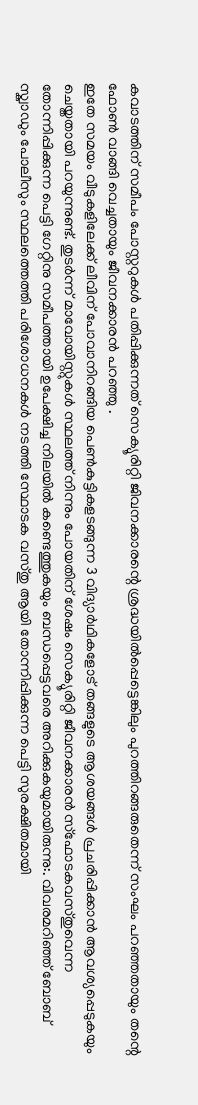കവാടത്തിന് സമീപം പോസ്റ്ററുകൾ പതിപ്പിക്കുന്നത് സെക്യൂരിറ്റി ജിവനക്കാരന്റെ ശ്രദ്ധയിൽപ്പെട്ടെങ്കിലും പുറത്തിറങ്ങരുതെന്ന് സംഘം പറഞ്ഞതായും തന്റെ ഫോൺ വാങ്ങി വെച്ചതായും ജീവനക്കാരൻ പറഞ്ഞു .
ഇതേ സമയം വീടുകളിലേക്ക് ലീവിന് പോവാനിറങ്ങിയ പെൺകുട്ടികളടങ്ങുന്ന 3 വിദ്യാർഥികളോട് തങ്ങളുടെ ആശയങ്ങൾ പ്രചരിപ്പിക്കാൻ ആവശ്യപ്പെടുകയും ചെയ്തതായി പറയുന്നുണ്ട്. തുടർന്ന് മാവോയിസ്റ്റുകൾ സ്ഥലത്ത് നിന്നും പോയതിന് ശേഷം സെക്യൂരിറ്റി ജീവനക്കാരൻ സ്ഫോടകവസ്തുവെന്ന തോന്നിപ്പിക്കുന്ന പെട്ടി ഗേറ്റിനു സമീപത്തായി ഉപേക്ഷിച്ച നിലയിൽ കണ്ടെത്തുകയും ബന്ധപ്പെട്ടവരെ അറിക്കുകയുമായിരുന്നു:. വിവരമറിഞ്ഞ് ബോബ് സ്ക്വാഡും പോലീസും സ്ഥലത്തെത്തി പരിശോധനകൾ നടത്തി സ്ഥോടക വസ്തു ആയി തോന്നിപ്പിക്കുന്ന പെട്ടി സുരക്ഷിതമായി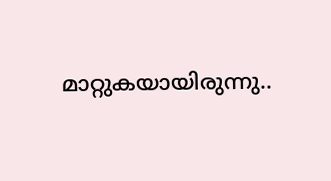മാറ്റുകയായിരുന്നു..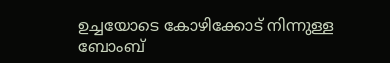ഉച്ചയോടെ കോഴിക്കോട് നിന്നുള്ള ബോംബ്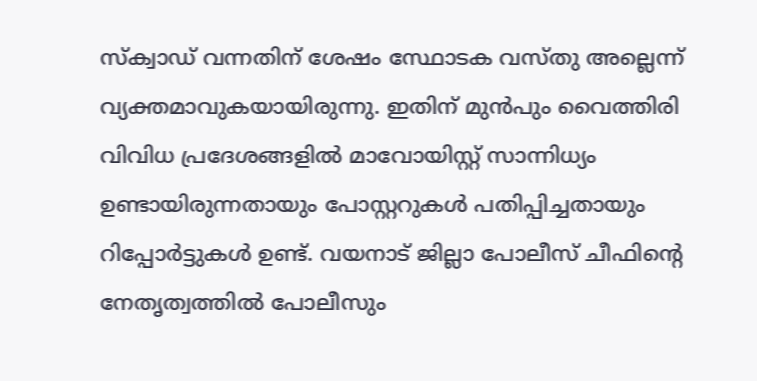സ്ക്വാഡ് വന്നതിന് ശേഷം സ്ഥോടക വസ്തു അല്ലെന്ന് വ്യക്തമാവുകയായിരുന്നു. ഇതിന് മുൻപും വൈത്തിരി വിവിധ പ്രദേശങ്ങളിൽ മാവോയിസ്റ്റ് സാന്നിധ്യം ഉണ്ടായിരുന്നതായും പോസ്റ്ററുകൾ പതിപ്പിച്ചതായും റിപ്പോർട്ടുകൾ ഉണ്ട്. വയനാട് ജില്ലാ പോലീസ് ചീഫിന്റെ നേതൃത്വത്തിൽ പോലീസും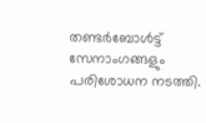തണ്ടർബോൾട്ട് സേനാംഗങ്ങളും പരിശോധന നടത്തി.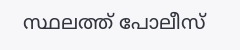സ്ഥലത്ത് പോലീസ്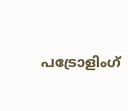പട്രോളിംഗ്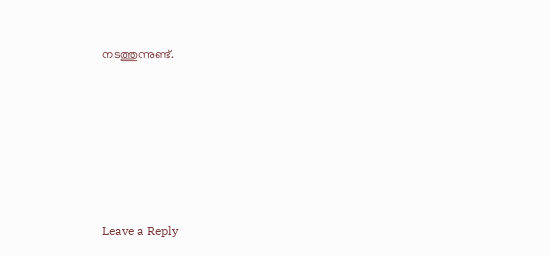നടത്തുന്നുണ്ട്.







Leave a Reply